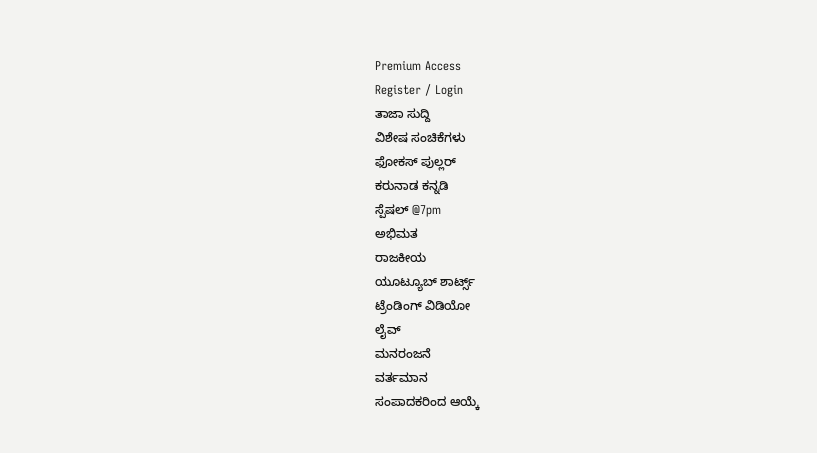Premium Access
Register / Login
ತಾಜಾ ಸುದ್ದಿ
ವಿಶೇಷ ಸಂಚಿಕೆಗಳು
ಫೋಕಸ್ ಪುಲ್ಲರ್
ಕರುನಾಡ ಕನ್ನಡಿ
ಸ್ಪೆಷಲ್ @7pm
ಅಭಿಮತ
ರಾಜಕೀಯ
ಯೂಟ್ಯೂಬ್ ಶಾರ್ಟ್ಸ್
ಟ್ರೆಂಡಿಂಗ್ ವಿಡಿಯೋ
ಲೈವ್
ಮನರಂಜನೆ
ವರ್ತಮಾನ
ಸಂಪಾದಕರಿಂದ ಆಯ್ಕೆ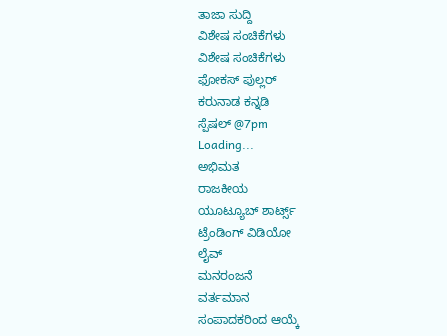ತಾಜಾ ಸುದ್ದಿ
ವಿಶೇಷ ಸಂಚಿಕೆಗಳು
ವಿಶೇಷ ಸಂಚಿಕೆಗಳು
ಫೋಕಸ್ ಪುಲ್ಲರ್
ಕರುನಾಡ ಕನ್ನಡಿ
ಸ್ಪೆಷಲ್ @7pm
Loading...
ಅಭಿಮತ
ರಾಜಕೀಯ
ಯೂಟ್ಯೂಬ್ ಶಾರ್ಟ್ಸ್
ಟ್ರೆಂಡಿಂಗ್ ವಿಡಿಯೋ
ಲೈವ್
ಮನರಂಜನೆ
ವರ್ತಮಾನ
ಸಂಪಾದಕರಿಂದ ಆಯ್ಕೆ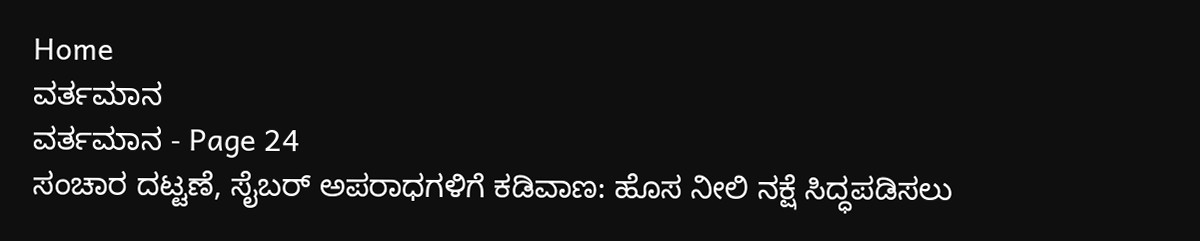Home
ವರ್ತಮಾನ
ವರ್ತಮಾನ - Page 24
ಸಂಚಾರ ದಟ್ಟಣೆ, ಸೈಬರ್ ಅಪರಾಧಗಳಿಗೆ ಕಡಿವಾಣ: ಹೊಸ ನೀಲಿ ನಕ್ಷೆ ಸಿದ್ಧಪಡಿಸಲು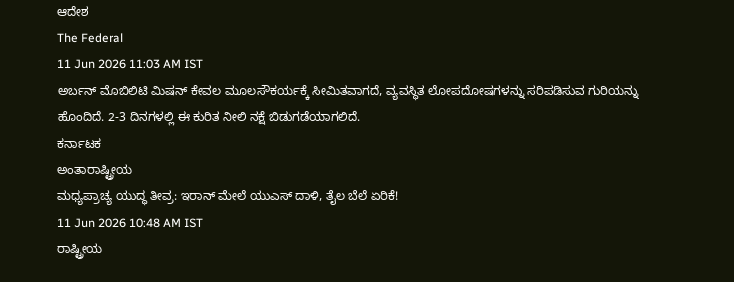ಆದೇಶ
The Federal
11 Jun 2026 11:03 AM IST
ಅರ್ಬನ್ ಮೊಬಿಲಿಟಿ ಮಿಷನ್ ಕೇವಲ ಮೂಲಸೌಕರ್ಯಕ್ಕೆ ಸೀಮಿತವಾಗದೆ, ವ್ಯವಸ್ಥಿತ ಲೋಪದೋಷಗಳನ್ನು ಸರಿಪಡಿಸುವ ಗುರಿಯನ್ನು ಹೊಂದಿದೆ. 2-3 ದಿನಗಳಲ್ಲಿ ಈ ಕುರಿತ ನೀಲಿ ನಕ್ಷೆ ಬಿಡುಗಡೆಯಾಗಲಿದೆ.
ಕರ್ನಾಟಕ
ಅಂತಾರಾಷ್ಟ್ರೀಯ
ಮಧ್ಯಪ್ರಾಚ್ಯ ಯುದ್ಧ ತೀವ್ರ: ಇರಾನ್ ಮೇಲೆ ಯುಎಸ್ ದಾಳಿ, ತೈಲ ಬೆಲೆ ಏರಿಕೆ!
11 Jun 2026 10:48 AM IST
ರಾಷ್ಟ್ರೀಯ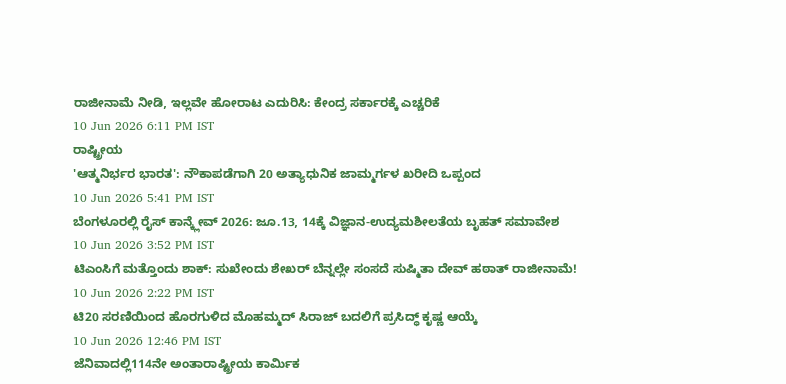ರಾಜೀನಾಮೆ ನೀಡಿ, ಇಲ್ಲವೇ ಹೋರಾಟ ಎದುರಿಸಿ: ಕೇಂದ್ರ ಸರ್ಕಾರಕ್ಕೆ ಎಚ್ಚರಿಕೆ
10 Jun 2026 6:11 PM IST
ರಾಷ್ಟ್ರೀಯ
'ಆತ್ಮನಿರ್ಭರ ಭಾರತ': ನೌಕಾಪಡೆಗಾಗಿ 20 ಅತ್ಯಾಧುನಿಕ ಜಾಮ್ಮರ್ಗಳ ಖರೀದಿ ಒಪ್ಪಂದ
10 Jun 2026 5:41 PM IST
ಬೆಂಗಳೂರಲ್ಲಿ ರೈಸ್ ಕಾನ್ಕ್ಲೇವ್ 2026: ಜೂ.13, 14ಕ್ಕೆ ವಿಜ್ಞಾನ-ಉದ್ಯಮಶೀಲತೆಯ ಬೃಹತ್ ಸಮಾವೇಶ
10 Jun 2026 3:52 PM IST
ಟಿಎಂಸಿಗೆ ಮತ್ತೊಂದು ಶಾಕ್: ಸುಖೇಂದು ಶೇಖರ್ ಬೆನ್ನಲ್ಲೇ ಸಂಸದೆ ಸುಷ್ಮಿತಾ ದೇವ್ ಹಠಾತ್ ರಾಜೀನಾಮೆ!
10 Jun 2026 2:22 PM IST
ಟಿ20 ಸರಣಿಯಿಂದ ಹೊರಗುಳಿದ ಮೊಹಮ್ಮದ್ ಸಿರಾಜ್ ಬದಲಿಗೆ ಪ್ರಸಿದ್ಧ್ ಕೃಷ್ಣ ಆಯ್ಕೆ
10 Jun 2026 12:46 PM IST
ಜೆನಿವಾದಲ್ಲಿ114ನೇ ಅಂತಾರಾಷ್ಟ್ರೀಯ ಕಾರ್ಮಿಕ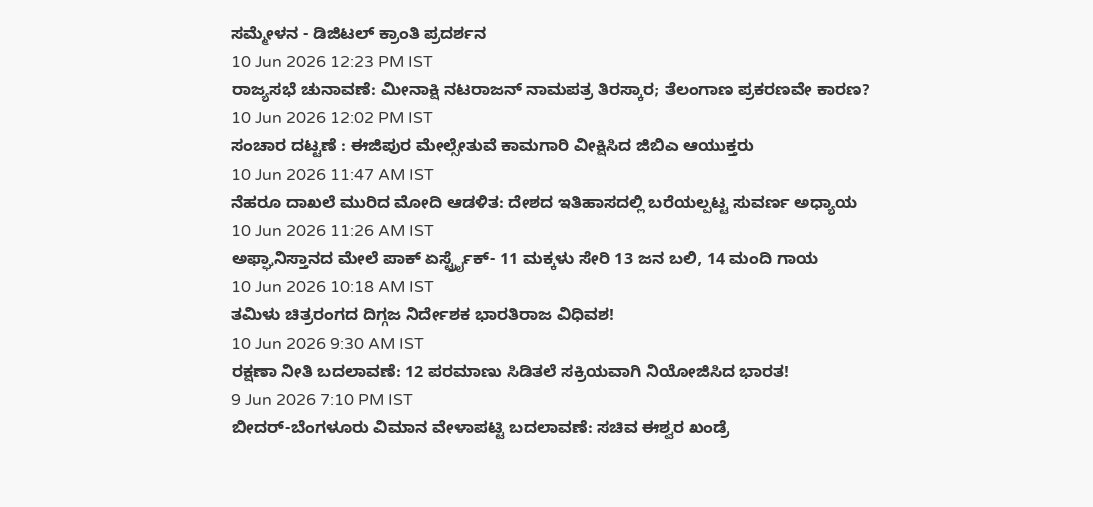ಸಮ್ಮೇಳನ - ಡಿಜಿಟಲ್ ಕ್ರಾಂತಿ ಪ್ರದರ್ಶನ
10 Jun 2026 12:23 PM IST
ರಾಜ್ಯಸಭೆ ಚುನಾವಣೆ: ಮೀನಾಕ್ಷಿ ನಟರಾಜನ್ ನಾಮಪತ್ರ ತಿರಸ್ಕಾರ; ತೆಲಂಗಾಣ ಪ್ರಕರಣವೇ ಕಾರಣ?
10 Jun 2026 12:02 PM IST
ಸಂಚಾರ ದಟ್ಟಣೆ : ಈಜಿಪುರ ಮೇಲ್ಸೇತುವೆ ಕಾಮಗಾರಿ ವೀಕ್ಷಿಸಿದ ಜಿಬಿಎ ಆಯುಕ್ತರು
10 Jun 2026 11:47 AM IST
ನೆಹರೂ ದಾಖಲೆ ಮುರಿದ ಮೋದಿ ಆಡಳಿತ: ದೇಶದ ಇತಿಹಾಸದಲ್ಲಿ ಬರೆಯಲ್ಪಟ್ಟ ಸುವರ್ಣ ಅಧ್ಯಾಯ
10 Jun 2026 11:26 AM IST
ಅಫ್ಘಾನಿಸ್ತಾನದ ಮೇಲೆ ಪಾಕ್ ಏರ್ಸ್ಟ್ರೈಕ್- 11 ಮಕ್ಕಳು ಸೇರಿ 13 ಜನ ಬಲಿ, 14 ಮಂದಿ ಗಾಯ
10 Jun 2026 10:18 AM IST
ತಮಿಳು ಚಿತ್ರರಂಗದ ದಿಗ್ಗಜ ನಿರ್ದೇಶಕ ಭಾರತಿರಾಜ ವಿಧಿವಶ!
10 Jun 2026 9:30 AM IST
ರಕ್ಷಣಾ ನೀತಿ ಬದಲಾವಣೆ: 12 ಪರಮಾಣು ಸಿಡಿತಲೆ ಸಕ್ರಿಯವಾಗಿ ನಿಯೋಜಿಸಿದ ಭಾರತ!
9 Jun 2026 7:10 PM IST
ಬೀದರ್-ಬೆಂಗಳೂರು ವಿಮಾನ ವೇಳಾಪಟ್ಟಿ ಬದಲಾವಣೆ: ಸಚಿವ ಈಶ್ವರ ಖಂಡ್ರೆ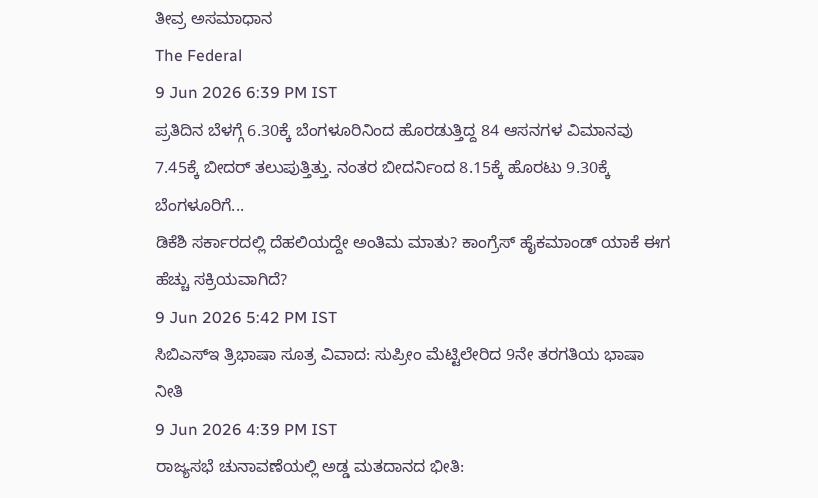ತೀವ್ರ ಅಸಮಾಧಾನ
The Federal
9 Jun 2026 6:39 PM IST
ಪ್ರತಿದಿನ ಬೆಳಗ್ಗೆ 6.30ಕ್ಕೆ ಬೆಂಗಳೂರಿನಿಂದ ಹೊರಡುತ್ತಿದ್ದ 84 ಆಸನಗಳ ವಿಮಾನವು 7.45ಕ್ಕೆ ಬೀದರ್ ತಲುಪುತ್ತಿತ್ತು. ನಂತರ ಬೀದರ್ನಿಂದ 8.15ಕ್ಕೆ ಹೊರಟು 9.30ಕ್ಕೆ ಬೆಂಗಳೂರಿಗೆ...
ಡಿಕೆಶಿ ಸರ್ಕಾರದಲ್ಲಿ ದೆಹಲಿಯದ್ದೇ ಅಂತಿಮ ಮಾತು? ಕಾಂಗ್ರೆಸ್ ಹೈಕಮಾಂಡ್ ಯಾಕೆ ಈಗ ಹೆಚ್ಚು ಸಕ್ರಿಯವಾಗಿದೆ?
9 Jun 2026 5:42 PM IST
ಸಿಬಿಎಸ್ಇ ತ್ರಿಭಾಷಾ ಸೂತ್ರ ವಿವಾದ: ಸುಪ್ರೀಂ ಮೆಟ್ಟಿಲೇರಿದ 9ನೇ ತರಗತಿಯ ಭಾಷಾ ನೀತಿ
9 Jun 2026 4:39 PM IST
ರಾಜ್ಯಸಭೆ ಚುನಾವಣೆಯಲ್ಲಿ ಅಡ್ಡ ಮತದಾನದ ಭೀತಿ: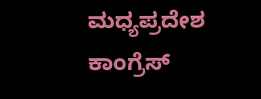ಮಧ್ಯಪ್ರದೇಶ ಕಾಂಗ್ರೆಸ್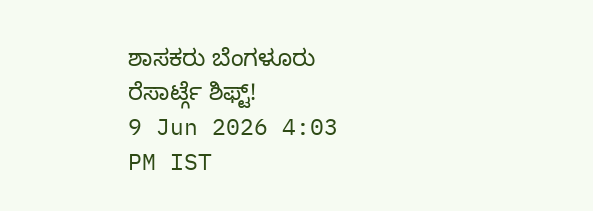ಶಾಸಕರು ಬೆಂಗಳೂರು ರೆಸಾರ್ಟ್ಗೆ ಶಿಫ್ಟ್!
9 Jun 2026 4:03 PM IST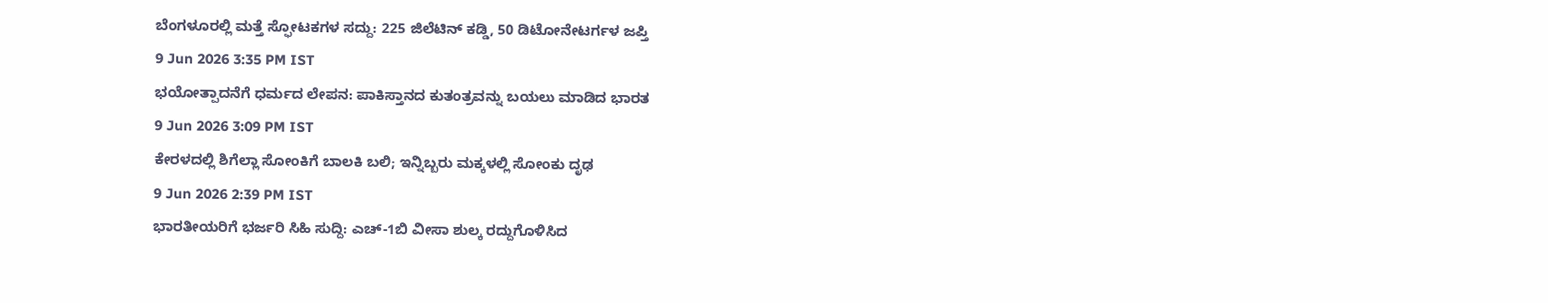ಬೆಂಗಳೂರಲ್ಲಿ ಮತ್ತೆ ಸ್ಫೋಟಕಗಳ ಸದ್ದು: 225 ಜಿಲೆಟಿನ್ ಕಡ್ಡಿ, 50 ಡಿಟೋನೇಟರ್ಗಳ ಜಪ್ತಿ
9 Jun 2026 3:35 PM IST
ಭಯೋತ್ಪಾದನೆಗೆ ಧರ್ಮದ ಲೇಪನ: ಪಾಕಿಸ್ತಾನದ ಕುತಂತ್ರವನ್ನು ಬಯಲು ಮಾಡಿದ ಭಾರತ
9 Jun 2026 3:09 PM IST
ಕೇರಳದಲ್ಲಿ ಶಿಗೆಲ್ಲಾ ಸೋಂಕಿಗೆ ಬಾಲಕಿ ಬಲಿ; ಇನ್ನಿಬ್ಬರು ಮಕ್ಕಳಲ್ಲಿ ಸೋಂಕು ದೃಢ
9 Jun 2026 2:39 PM IST
ಭಾರತೀಯರಿಗೆ ಭರ್ಜರಿ ಸಿಹಿ ಸುದ್ದಿ: ಎಚ್-1ಬಿ ವೀಸಾ ಶುಲ್ಕ ರದ್ದುಗೊಳಿಸಿದ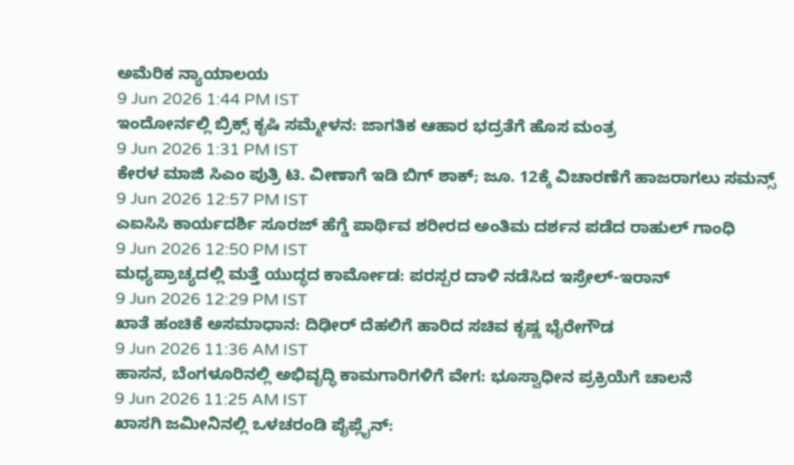ಅಮೆರಿಕ ನ್ಯಾಯಾಲಯ
9 Jun 2026 1:44 PM IST
ಇಂದೋರ್ನಲ್ಲಿ ಬ್ರಿಕ್ಸ್ ಕೃಷಿ ಸಮ್ಮೇಳನ: ಜಾಗತಿಕ ಆಹಾರ ಭದ್ರತೆಗೆ ಹೊಸ ಮಂತ್ರ
9 Jun 2026 1:31 PM IST
ಕೇರಳ ಮಾಜಿ ಸಿಎಂ ಪುತ್ರಿ ಟಿ. ವೀಣಾಗೆ ಇಡಿ ಬಿಗ್ ಶಾಕ್; ಜೂ. 12ಕ್ಕೆ ವಿಚಾರಣೆಗೆ ಹಾಜರಾಗಲು ಸಮನ್ಸ್
9 Jun 2026 12:57 PM IST
ಎಐಸಿಸಿ ಕಾರ್ಯದರ್ಶಿ ಸೂರಜ್ ಹೆಗ್ಡೆ ಪಾರ್ಥಿವ ಶರೀರದ ಅಂತಿಮ ದರ್ಶನ ಪಡೆದ ರಾಹುಲ್ ಗಾಂಧಿ
9 Jun 2026 12:50 PM IST
ಮಧ್ಯಪ್ರಾಚ್ಯದಲ್ಲಿ ಮತ್ತೆ ಯುದ್ಧದ ಕಾರ್ಮೋಡ: ಪರಸ್ಪರ ದಾಳಿ ನಡೆಸಿದ ಇಸ್ರೇಲ್-ಇರಾನ್
9 Jun 2026 12:29 PM IST
ಖಾತೆ ಹಂಚಿಕೆ ಅಸಮಾಧಾನ: ದಿಢೀರ್ ದೆಹಲಿಗೆ ಹಾರಿದ ಸಚಿವ ಕೃಷ್ಣ ಭೈರೇಗೌಡ
9 Jun 2026 11:36 AM IST
ಹಾಸನ, ಬೆಂಗಳೂರಿನಲ್ಲಿ ಅಭಿವೃದ್ಧಿ ಕಾಮಗಾರಿಗಳಿಗೆ ವೇಗ: ಭೂಸ್ವಾಧೀನ ಪ್ರಕ್ರಿಯೆಗೆ ಚಾಲನೆ
9 Jun 2026 11:25 AM IST
ಖಾಸಗಿ ಜಮೀನಿನಲ್ಲಿ ಒಳಚರಂಡಿ ಪೈಪ್ಲೈನ್: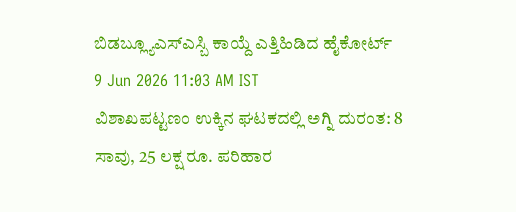ಬಿಡಬ್ಲ್ಯೂಎಸ್ಎಸ್ಬಿ ಕಾಯ್ದೆ ಎತ್ತಿಹಿಡಿದ ಹೈಕೋರ್ಟ್
9 Jun 2026 11:03 AM IST
ವಿಶಾಖಪಟ್ಟಣಂ ಉಕ್ಕಿನ ಘಟಕದಲ್ಲಿ ಅಗ್ನಿ ದುರಂತ: 8 ಸಾವು, 25 ಲಕ್ಷ ರೂ. ಪರಿಹಾರ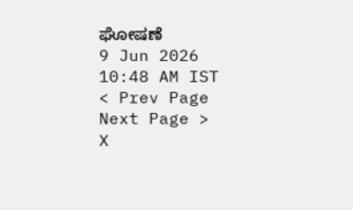ಘೋಷಣೆ
9 Jun 2026 10:48 AM IST
< Prev Page
Next Page >
X